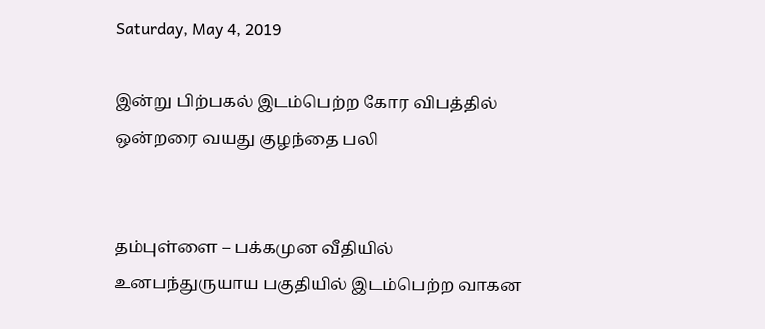Saturday, May 4, 2019

இன்று பிற்பகல் இடம்பெற்ற கோர விபத்தில் ஒன்றரை வயது குழந்தை பலி


தம்புள்ளை – பக்கமுன வீதியில் உனபந்துருயாய பகுதியில் இடம்பெற்ற வாகன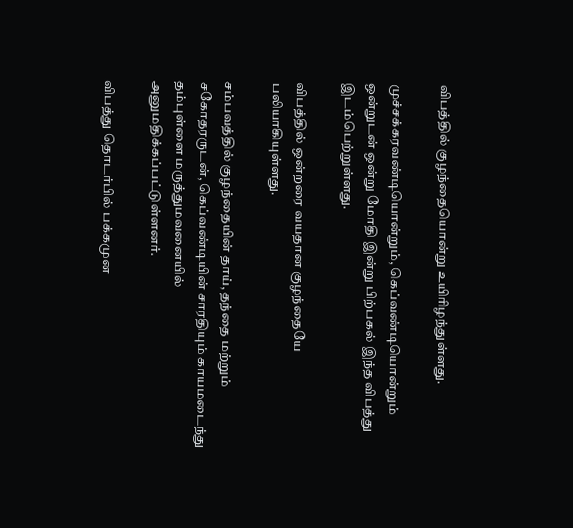விபத்தில் குழந்தையொன்று உயிரிழந்துள்ளது.

முச்சக்கரவண்டியொன்றும், கெப்வண்டியொன்றும் ஒன்றுடன் ஒன்று மோதி இன்று பிற்பகல் இந்த விபத்து இடம்பெற்றுள்ளது.

விபத்தில் ஒன்றரை வயதான குழந்தையே பலியாகியுள்ளது.

சம்பவத்தில் குழந்தையின் தாய், தந்தை மற்றும் சகோதரருடன், கெப்வண்டியின் சாரதியும் காயமடைந்து தம்புள்ளை மருத்துமவனையில் அனுமதிக்கப்பட்டுள்ளனர்.

விபத்து தொடர்பில் பக்கமுன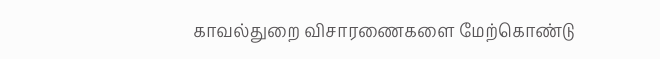காவல்துறை விசாரணைகளை மேற்கொண்டு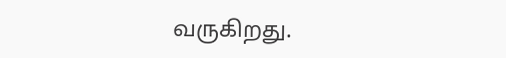வருகிறது.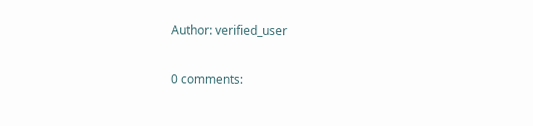Author: verified_user

0 comments: